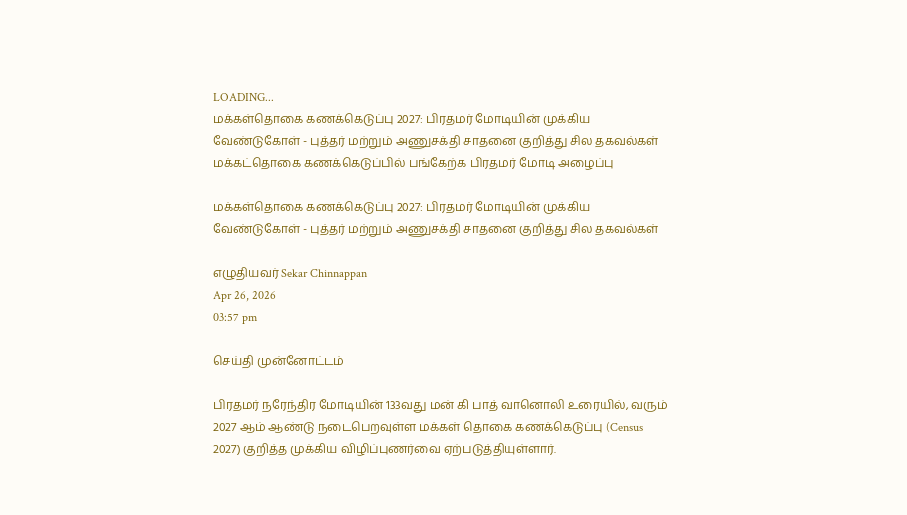LOADING...
மக்கள்தொகை கணக்கெடுப்பு 2027: பிரதமர் மோடியின் முக்கிய வேண்டுகோள் - புத்தர் மற்றும் அணுசக்தி சாதனை குறித்து சில தகவல்கள்
மக்கட்தொகை கணக்கெடுப்பில் பங்கேற்க பிரதமர் மோடி அழைப்பு

மக்கள்தொகை கணக்கெடுப்பு 2027: பிரதமர் மோடியின் முக்கிய வேண்டுகோள் - புத்தர் மற்றும் அணுசக்தி சாதனை குறித்து சில தகவல்கள்

எழுதியவர் Sekar Chinnappan
Apr 26, 2026
03:57 pm

செய்தி முன்னோட்டம்

பிரதமர் நரேந்திர மோடியின் 133வது மன் கி பாத் வானொலி உரையில், வரும் 2027 ஆம் ஆண்டு நடைபெறவுள்ள மக்கள் தொகை கணக்கெடுப்பு (Census 2027) குறித்த முக்கிய விழிப்புணர்வை ஏற்படுத்தியுள்ளார்.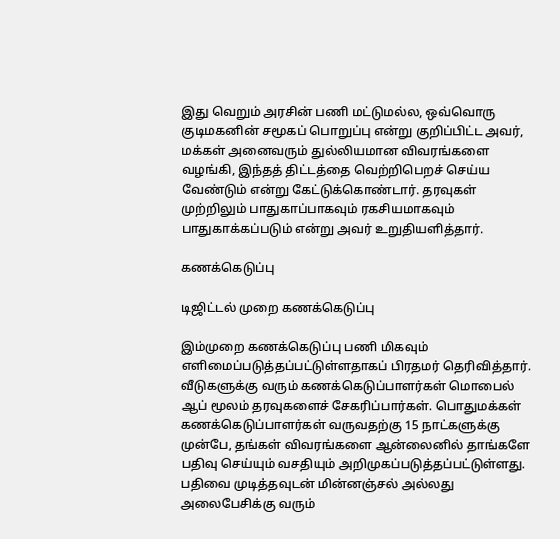இது வெறும் அரசின் பணி மட்டுமல்ல, ஒவ்வொரு குடிமகனின் சமூகப் பொறுப்பு என்று குறிப்பிட்ட அவர், மக்கள் அனைவரும் துல்லியமான விவரங்களை வழங்கி, இந்தத் திட்டத்தை வெற்றிபெறச் செய்ய வேண்டும் என்று கேட்டுக்கொண்டார். தரவுகள் முற்றிலும் பாதுகாப்பாகவும் ரகசியமாகவும் பாதுகாக்கப்படும் என்று அவர் உறுதியளித்தார்.

கணக்கெடுப்பு

டிஜிட்டல் முறை கணக்கெடுப்பு

இம்முறை கணக்கெடுப்பு பணி மிகவும் எளிமைப்படுத்தப்பட்டுள்ளதாகப் பிரதமர் தெரிவித்தார். வீடுகளுக்கு வரும் கணக்கெடுப்பாளர்கள் மொபைல் ஆப் மூலம் தரவுகளைச் சேகரிப்பார்கள். பொதுமக்கள் கணக்கெடுப்பாளர்கள் வருவதற்கு 15 நாட்களுக்கு முன்பே, தங்கள் விவரங்களை ஆன்லைனில் தாங்களே பதிவு செய்யும் வசதியும் அறிமுகப்படுத்தப்பட்டுள்ளது. பதிவை முடித்தவுடன் மின்னஞ்சல் அல்லது அலைபேசிக்கு வரும்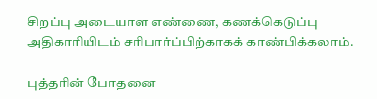சிறப்பு அடையாள எண்ணை, கணக்கெடுப்பு அதிகாரியிடம் சரிபார்ப்பிற்காகக் காண்பிக்கலாம்.

புத்தரின் போதனை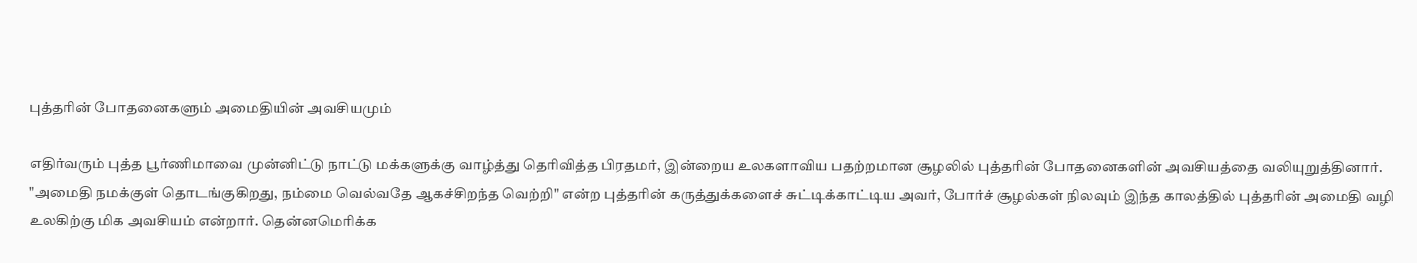புத்தரின் போதனைகளும் அமைதியின் அவசியமும்

எதிர்வரும் புத்த பூர்ணிமாவை முன்னிட்டு நாட்டு மக்களுக்கு வாழ்த்து தெரிவித்த பிரதமர், இன்றைய உலகளாவிய பதற்றமான சூழலில் புத்தரின் போதனைகளின் அவசியத்தை வலியுறுத்தினார். "அமைதி நமக்குள் தொடங்குகிறது, நம்மை வெல்வதே ஆகச்சிறந்த வெற்றி" என்ற புத்தரின் கருத்துக்களைச் சுட்டிக்காட்டிய அவர், போர்ச் சூழல்கள் நிலவும் இந்த காலத்தில் புத்தரின் அமைதி வழி உலகிற்கு மிக அவசியம் என்றார். தென்னமெரிக்க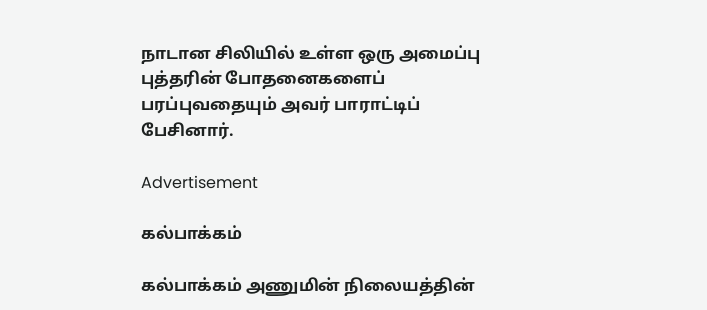நாடான சிலியில் உள்ள ஒரு அமைப்பு புத்தரின் போதனைகளைப் பரப்புவதையும் அவர் பாராட்டிப் பேசினார்.

Advertisement

கல்பாக்கம்

கல்பாக்கம் அணுமின் நிலையத்தின்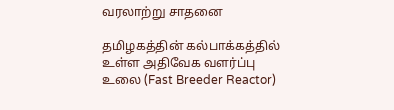வரலாற்று சாதனை

தமிழகத்தின் கல்பாக்கத்தில் உள்ள அதிவேக வளர்ப்பு உலை (Fast Breeder Reactor)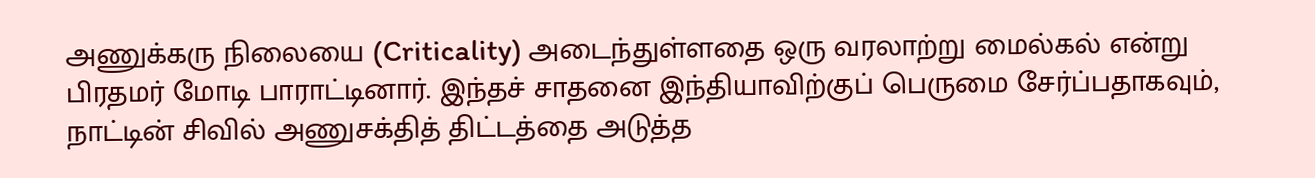அணுக்கரு நிலையை (Criticality) அடைந்துள்ளதை ஒரு வரலாற்று மைல்கல் என்று பிரதமர் மோடி பாராட்டினார். இந்தச் சாதனை இந்தியாவிற்குப் பெருமை சேர்ப்பதாகவும், நாட்டின் சிவில் அணுசக்தித் திட்டத்தை அடுத்த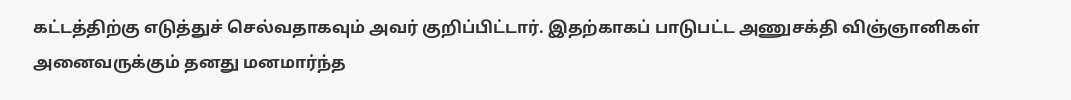கட்டத்திற்கு எடுத்துச் செல்வதாகவும் அவர் குறிப்பிட்டார். இதற்காகப் பாடுபட்ட அணுசக்தி விஞ்ஞானிகள் அனைவருக்கும் தனது மனமார்ந்த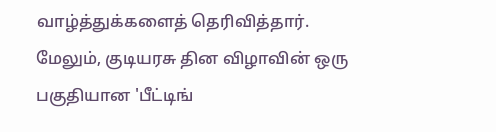வாழ்த்துக்களைத் தெரிவித்தார். மேலும், குடியரசு தின விழாவின் ஒரு பகுதியான 'பீட்டிங்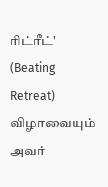ரிட்ரீட்' (Beating Retreat) விழாவையும் அவர்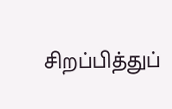சிறப்பித்துப்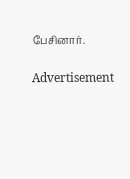பேசினார்.

Advertisement